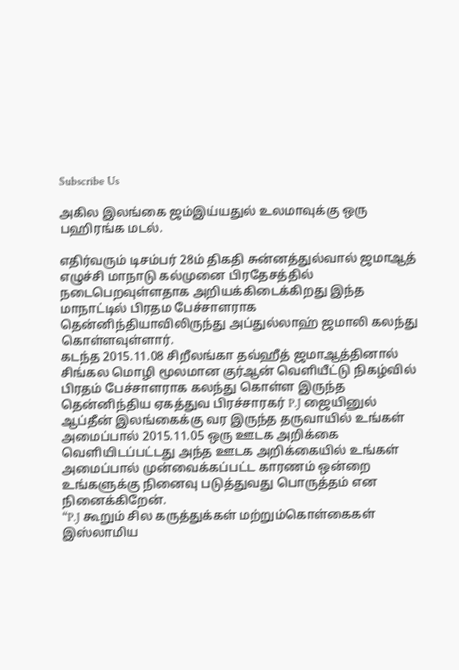Subscribe Us

அகில இலங்கை ஜம்இய்யதுல் உலமாவுக்கு ஒரு பஹிரங்க மடல்.

எதிர்வரும் டிசம்பர் 28ம் திகதி சுன்னத்துல்வால் ஜமாஆத் எழுச்சி மாநாடு கல்முனை பிரதேசத்தில் நடைபெறவுள்ளதாக அறியக்கிடைக்கிறது இந்த மாநாட்டில் பிரதம பேச்சாளராக தென்னிந்தியாவிலிருந்து அப்துல்லாஹ் ஜமாலி கலந்து கொள்ளவுள்ளார்.
கடந்த 2015.11.08 சிறீலங்கா தவ்ஹீத் ஜமாஆத்தினால் சிங்கல மொழி மூலமான குர்ஆன் வெளியீட்டு நிகழ்வில் பிரதம் பேச்சாளராக கலந்து கொள்ள இருந்த தென்னிந்திய ஏகத்துவ பிரச்சாரகர் P.J ஜையினுல் ஆப்தீன் இலங்கைக்கு வர இருந்த தருவாயில் உங்கள் அமைப்பால் 2015.11.05 ஒரு ஊடக அறிக்கை வெளியிடப்பட்டது அந்த ஊடக அறிக்கையில் உங்கள் அமைப்பால் முன்வைக்கப்பட்ட காரணம் ஒன்றை உங்களுக்கு நினைவு படுத்துவது பொருத்தம் என நினைக்கிறேன்.
“P.J கூறும் சில கருத்துக்கள் மற்றும்கொள்கைகள் இஸ்லாமிய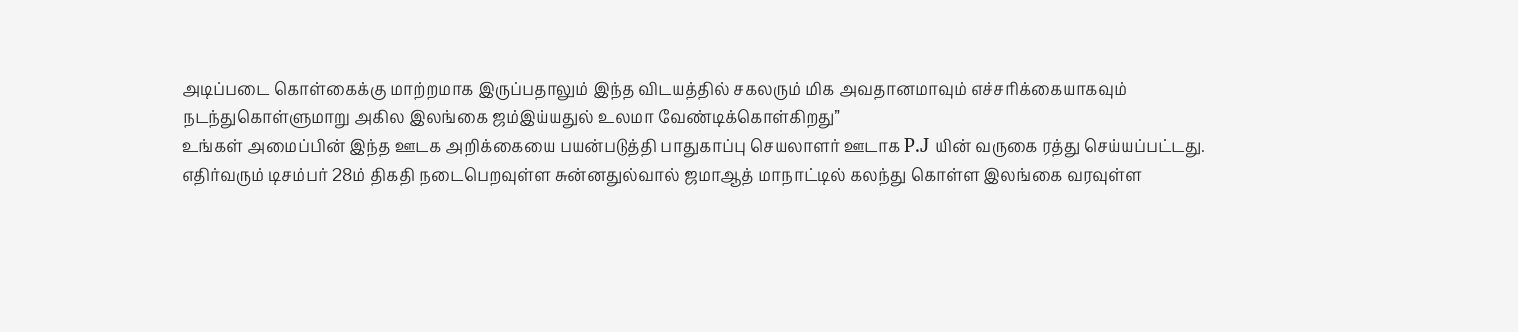அடிப்படை கொள்கைக்கு மாற்றமாக இருப்பதாலும் இந்த விடயத்தில் சகலரும் மிக அவதானமாவும் எச்சரிக்கையாகவும் நடந்துகொள்ளுமாறு அகில இலங்கை ஜம்இய்யதுல் உலமா வேண்டிக்கொள்கிறது”
உங்கள் அமைப்பின் இந்த ஊடக அறிக்கையை பயன்படுத்தி பாதுகாப்பு செயலாளர் ஊடாக P.J யின் வருகை ரத்து செய்யப்பட்டது.
எதிர்வரும் டிசம்பர் 28ம் திகதி நடைபெறவுள்ள சுன்னதுல்வால் ஜமாஆத் மாநாட்டில் கலந்து கொள்ள இலங்கை வரவுள்ள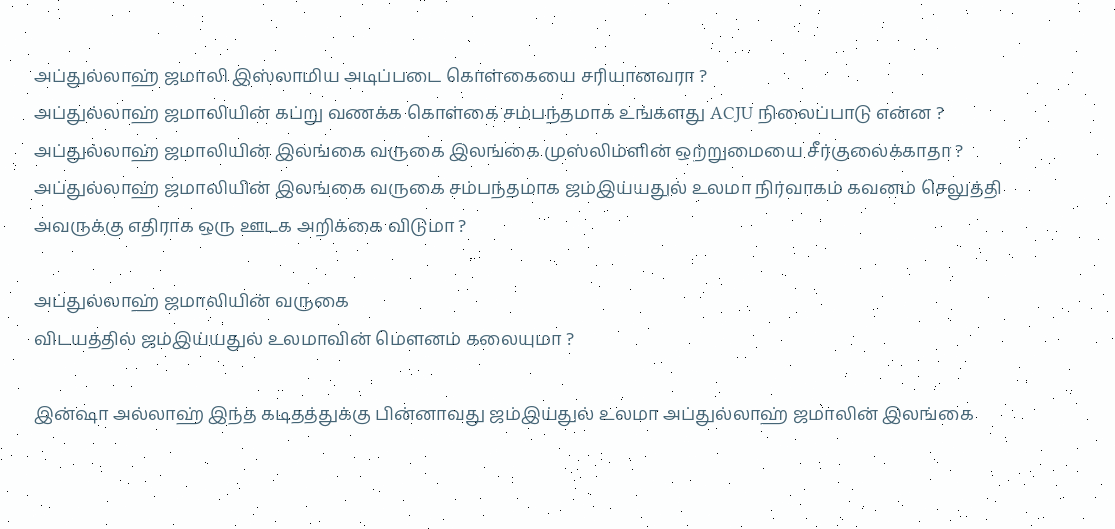அப்துல்லாஹ் ஜமாலி இஸ்லாமிய அடிப்படை கொள்கையை சரியானவரா ?
அப்துல்லாஹ் ஜமாலியின் கப்று வணக்க கொள்கை சம்பந்தமாக உங்களது ACJU நிலைப்பாடு என்ன ?
அப்துல்லாஹ் ஜமாலியின் இலங்கை வருகை இலங்கை முஸ்லிம்ளின் ஒற்றுமையை சீர்குலைக்காதா ?
அப்துல்லாஹ் ஜமாலியின் இலங்கை வருகை சம்பந்தமாக ஜம்இய்யதுல் உலமா நிர்வாகம் கவனம் செலுத்தி அவருக்கு எதிராக ஒரு ஊடக அறிக்கை விடுமா ?

அப்துல்லாஹ் ஜமாலியின் வருகை
விடயத்தில் ஜம்இய்யதுல் உலமாவின் மெளனம் கலையுமா ?

இன்ஷா அல்லாஹ் இந்த கடிதத்துக்கு பின்னாவது ஜம்இய்துல் உலமா அப்துல்லாஹ் ஜமாலின் இலங்கை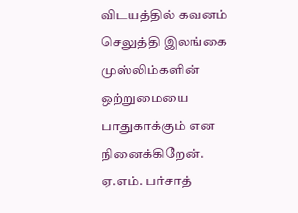விடயத்தில் கவனம் செலுத்தி இலங்கை முஸ்லிம்களின் ஒற்றுமையை பாதுகாக்கும் என நினைக்கிறேன்.
ஏ.எம். பர்சாத்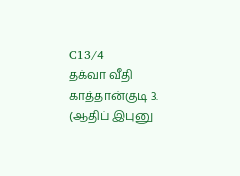C13/4
தக்வா வீதி
காத்தான்குடி 3.
(ஆதிப் இபுனு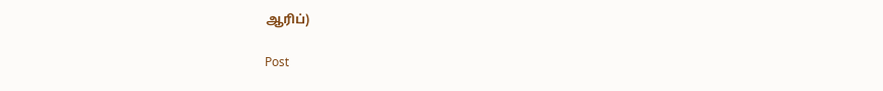ஆரிப்)

Post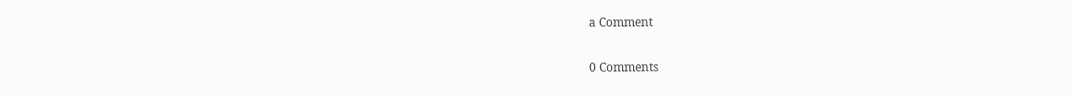a Comment

0 Comments